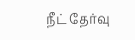நீட் தேர்வு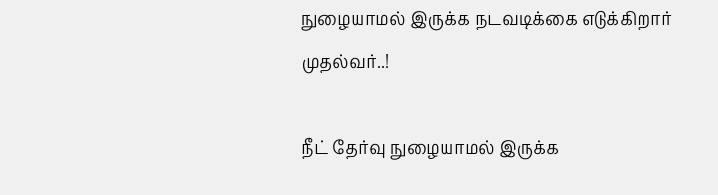நுழையாமல் இருக்க நடவடிக்கை எடுக்கிறார் முதல்வர்..!

நீட் தேர்வு நுழையாமல் இருக்க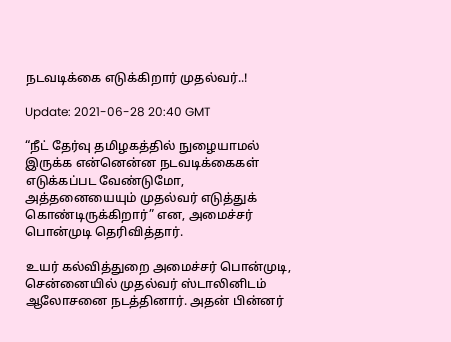நடவடிக்கை எடுக்கிறார் முதல்வர்..!

Update: 2021-06-28 20:40 GMT

“நீட் தேர்வு தமிழகத்தில் நுழையாமல் இருக்க என்னென்ன நடவடிக்கைகள் எடுக்கப்பட வேண்டுமோ, அத்தனையையும் முதல்வர் எடுத்துக் கொண்டிருக்கிறார்” என, அமைச்சர் பொன்முடி தெரிவித்தார்.

உயர் கல்வித்துறை அமைச்சர் பொன்முடி, சென்னையில் முதல்வர் ஸ்டாலினிடம் ஆலோசனை நடத்தினார். அதன் பின்னர்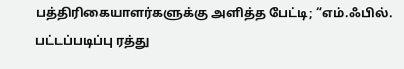பத்திரிகையாளர்களுக்கு அளித்த பேட்டி; “எம்.ஃபில். பட்டப்படிப்பு ரத்து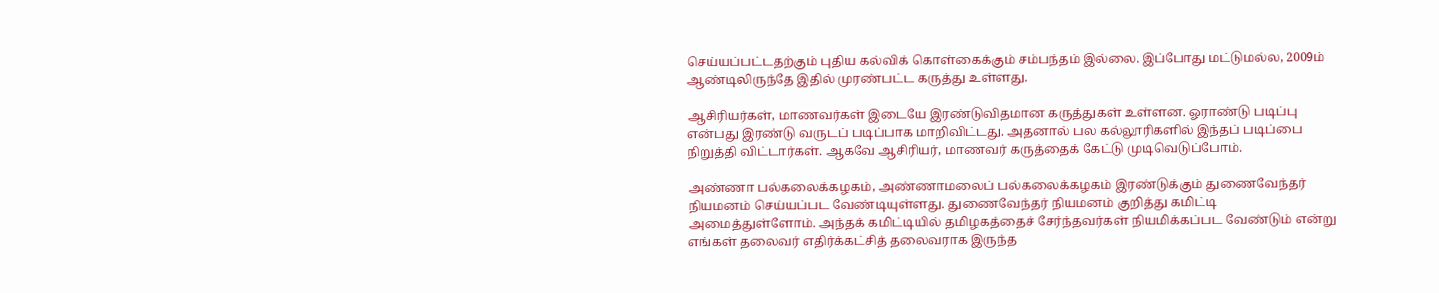செய்யப்பட்டதற்கும் புதிய கல்விக் கொள்கைக்கும் சம்பந்தம் இல்லை. இப்போது மட்டுமல்ல, 2009ம் ஆண்டிலிருந்தே இதில் முரண்பட்ட கருத்து உள்ளது.

ஆசிரியர்கள், மாணவர்கள் இடையே இரண்டுவிதமான கருத்துகள் உள்ளன. ஓராண்டு படிப்பு என்பது இரண்டு வருடப் படிப்பாக மாறிவிட்டது. அதனால் பல கல்லூரிகளில் இந்தப் படிப்பை நிறுத்தி விட்டார்கள். ஆகவே ஆசிரியர், மாணவர் கருத்தைக் கேட்டு முடிவெடுப்போம்.

அண்ணா பல்கலைக்கழகம், அண்ணாமலைப் பல்கலைக்கழகம் இரண்டுக்கும் துணைவேந்தர் நியமனம் செய்யப்பட வேண்டியுள்ளது. துணைவேந்தர் நியமனம் குறித்து கமிட்டி அமைத்துள்ளோம். அந்தக் கமிட்டியில் தமிழகத்தைச் சேர்ந்தவர்கள் நியமிக்கப்பட வேண்டும் என்று எங்கள் தலைவர் எதிர்க்கட்சித் தலைவராக இருந்த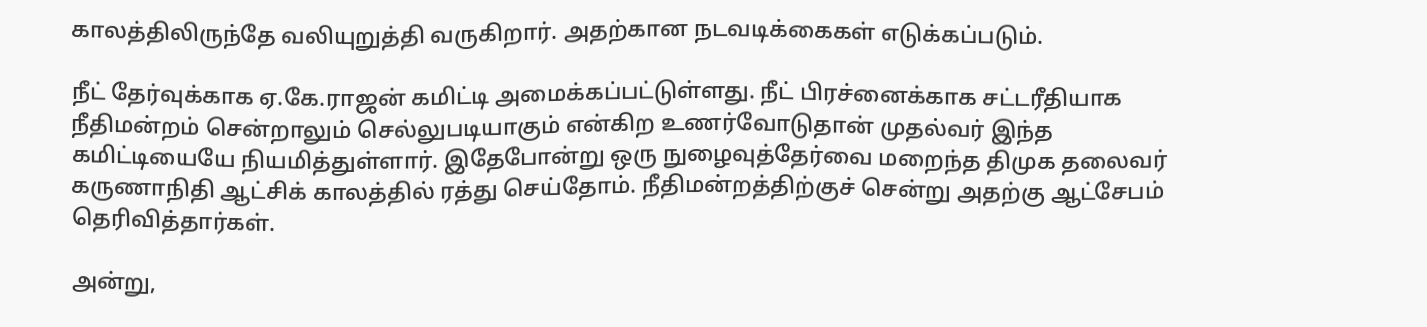காலத்திலிருந்தே வலியுறுத்தி வருகிறார். அதற்கான நடவடிக்கைகள் எடுக்கப்படும்.

நீட் தேர்வுக்காக ஏ.கே.ராஜன் கமிட்டி அமைக்கப்பட்டுள்ளது. நீட் பிரச்னைக்காக சட்டரீதியாக நீதிமன்றம் சென்றாலும் செல்லுபடியாகும் என்கிற உணர்வோடுதான் முதல்வர் இந்த கமிட்டியையே நியமித்துள்ளார். இதேபோன்று ஒரு நுழைவுத்தேர்வை மறைந்த திமுக தலைவர் கருணாநிதி ஆட்சிக் காலத்தில் ரத்து செய்தோம். நீதிமன்றத்திற்குச் சென்று அதற்கு ஆட்சேபம் தெரிவித்தார்கள்.

அன்று,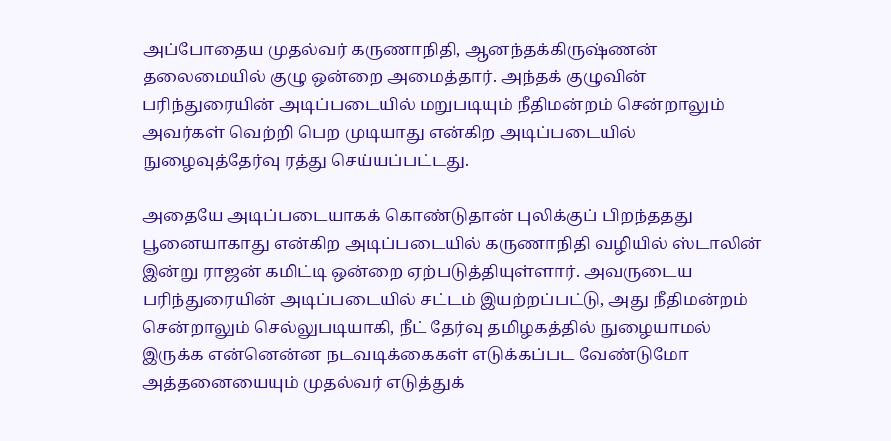அப்போதைய முதல்வர் கருணாநிதி, ஆனந்தக்கிருஷ்ணன் தலைமையில் குழு ஒன்றை அமைத்தார். அந்தக் குழுவின் பரிந்துரையின் அடிப்படையில் மறுபடியும் நீதிமன்றம் சென்றாலும் அவர்கள் வெற்றி பெற முடியாது என்கிற அடிப்படையில் நுழைவுத்தேர்வு ரத்து செய்யப்பட்டது.

அதையே அடிப்படையாகக் கொண்டுதான் புலிக்குப் பிறந்ததது பூனையாகாது என்கிற அடிப்படையில் கருணாநிதி வழியில் ஸ்டாலின் இன்று ராஜன் கமிட்டி ஒன்றை ஏற்படுத்தியுள்ளார். அவருடைய பரிந்துரையின் அடிப்படையில் சட்டம் இயற்றப்பட்டு, அது நீதிமன்றம் சென்றாலும் செல்லுபடியாகி, நீட் தேர்வு தமிழகத்தில் நுழையாமல் இருக்க என்னென்ன நடவடிக்கைகள் எடுக்கப்பட வேண்டுமோ அத்தனையையும் முதல்வர் எடுத்துக்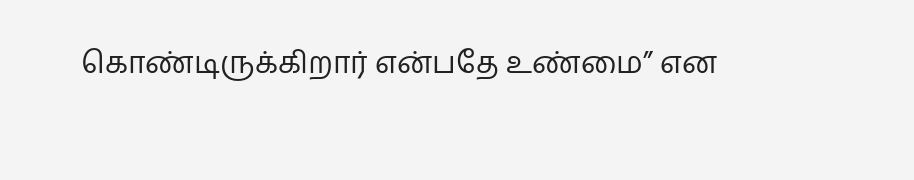கொண்டிருக்கிறார் என்பதே உண்மை” என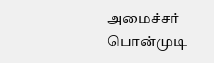அமைச்சர் பொன்முடி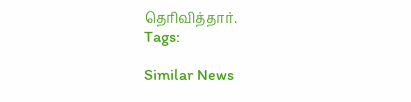தெரிவித்தார்.
Tags:

Similar News